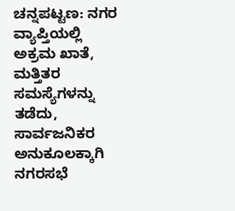ಚನ್ನಪಟ್ಟಣ: ನಗರ ವ್ಯಾಪ್ತಿಯಲ್ಲಿ ಅಕ್ರಮ ಖಾತೆ, ಮತ್ತಿತರ ಸಮಸ್ಯೆಗಳನ್ನು ತಡೆದು, ಸಾರ್ವಜನಿಕರ ಅನುಕೂಲಕ್ಕಾಗಿ ನಗರಸಭೆ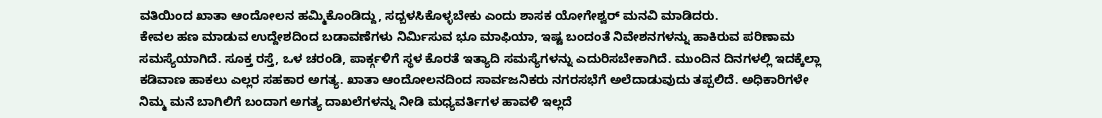ವತಿಯಿಂದ ಖಾತಾ ಆಂದೋಲನ ಹಮ್ಮಿಕೊಂಡಿದ್ದು, ಸದ್ಬಳಸಿಕೊಳ್ಳಬೇಕು ಎಂದು ಶಾಸಕ ಯೋಗೇಶ್ವರ್ ಮನವಿ ಮಾಡಿದರು.
ಕೇವಲ ಹಣ ಮಾಡುವ ಉದ್ದೇಶದಿಂದ ಬಡಾವಣೆಗಳು ನಿರ್ಮಿಸುವ ಭೂ ಮಾಫಿಯಾ, ಇಷ್ಟ ಬಂದಂತೆ ನಿವೇಶನಗಳನ್ನು ಹಾಕಿರುವ ಪರಿಣಾಮ ಸಮಸ್ಯೆಯಾಗಿದೆ. ಸೂಕ್ತ ರಸ್ತೆ, ಒಳ ಚರಂಡಿ, ಪಾರ್ಕ್ಗಳಿಗೆ ಸ್ಥಳ ಕೊರತೆ ಇತ್ಯಾದಿ ಸಮಸ್ಯೆಗಳನ್ನು ಎದುರಿಸಬೇಕಾಗಿದೆ. ಮುಂದಿನ ದಿನಗಳಲ್ಲಿ ಇದಕ್ಕೆಲ್ಲಾ ಕಡಿವಾಣ ಹಾಕಲು ಎಲ್ಲರ ಸಹಕಾರ ಅಗತ್ಯ. ಖಾತಾ ಆಂದೋಲನದಿಂದ ಸಾರ್ವಜನಿಕರು ನಗರಸಭೆಗೆ ಅಲೆದಾಡುವುದು ತಪ್ಪಲಿದೆ. ಅಧಿಕಾರಿಗಳೇ ನಿಮ್ಮ ಮನೆ ಬಾಗಿಲಿಗೆ ಬಂದಾಗ ಅಗತ್ಯ ದಾಖಲೆಗಳನ್ನು ನೀಡಿ ಮಧ್ಯವರ್ತಿಗಳ ಹಾವಳಿ ಇಲ್ಲದೆ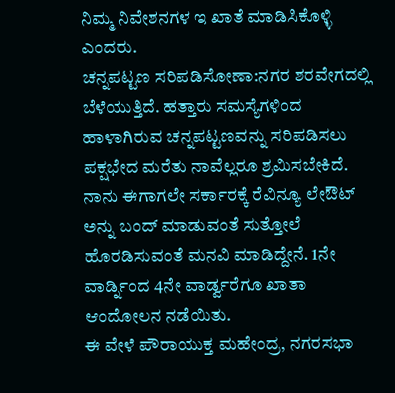ನಿಮ್ಮ ನಿವೇಶನಗಳ ಇ ಖಾತೆ ಮಾಡಿಸಿಕೊಳ್ಳಿ ಎಂದರು.
ಚನ್ನಪಟ್ಟಣ ಸರಿಪಡಿಸೋಣಾ:ನಗರ ಶರವೇಗದಲ್ಲಿ ಬೆಳೆಯುತ್ತಿದೆ. ಹತ್ತಾರು ಸಮಸ್ಯೆಗಳಿಂದ ಹಾಳಾಗಿರುವ ಚನ್ನಪಟ್ಟಣವನ್ನು ಸರಿಪಡಿಸಲು ಪಕ್ಷಭೇದ ಮರೆತು ನಾವೆಲ್ಲರೂ ಶ್ರಮಿಸಬೇಕಿದೆ. ನಾನು ಈಗಾಗಲೇ ಸರ್ಕಾರಕ್ಕೆ ರೆವಿನ್ಯೂ ಲೇಔಟ್ ಅನ್ನು ಬಂದ್ ಮಾಡುವಂತೆ ಸುತ್ತೋಲೆ ಹೊರಡಿಸುವಂತೆ ಮನವಿ ಮಾಡಿದ್ದೇನೆ. 1ನೇ ವಾರ್ಡ್ನಿಂದ 4ನೇ ವಾರ್ಡ್ವರೆಗೂ ಖಾತಾ ಆಂದೋಲನ ನಡೆಯಿತು.
ಈ ವೇಳೆ ಪೌರಾಯುಕ್ತ ಮಹೇಂದ್ರ, ನಗರಸಭಾ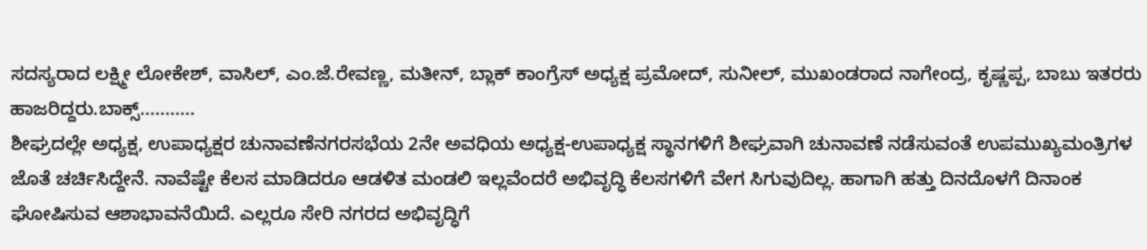ಸದಸ್ಯರಾದ ಲಕ್ಷ್ಮೀ ಲೋಕೇಶ್, ವಾಸಿಲ್, ಎಂ.ಜೆ.ರೇವಣ್ಣ, ಮತೀನ್, ಬ್ಲಾಕ್ ಕಾಂಗ್ರೆಸ್ ಅಧ್ಯಕ್ಷ ಪ್ರಮೋದ್, ಸುನೀಲ್, ಮುಖಂಡರಾದ ನಾಗೇಂದ್ರ, ಕೃಷ್ಣಪ್ಪ, ಬಾಬು ಇತರರು ಹಾಜರಿದ್ದರು.ಬಾಕ್ಸ್...........
ಶೀಘ್ರದಲ್ಲೇ ಅಧ್ಯಕ್ಷ, ಉಪಾಧ್ಯಕ್ಷರ ಚುನಾವಣೆನಗರಸಭೆಯ 2ನೇ ಅವಧಿಯ ಅಧ್ಯಕ್ಷ-ಉಪಾಧ್ಯಕ್ಷ ಸ್ಥಾನಗಳಿಗೆ ಶೀಘ್ರವಾಗಿ ಚುನಾವಣೆ ನಡೆಸುವಂತೆ ಉಪಮುಖ್ಯಮಂತ್ರಿಗಳ ಜೊತೆ ಚರ್ಚಿಸಿದ್ದೇನೆ. ನಾವೆಷ್ಟೇ ಕೆಲಸ ಮಾಡಿದರೂ ಆಡಳಿತ ಮಂಡಲಿ ಇಲ್ಲವೆಂದರೆ ಅಭಿವೃದ್ಧಿ ಕೆಲಸಗಳಿಗೆ ವೇಗ ಸಿಗುವುದಿಲ್ಲ. ಹಾಗಾಗಿ ಹತ್ತು ದಿನದೊಳಗೆ ದಿನಾಂಕ ಘೋಷಿಸುವ ಆಶಾಭಾವನೆಯಿದೆ. ಎಲ್ಲರೂ ಸೇರಿ ನಗರದ ಅಭಿವೃದ್ಧಿಗೆ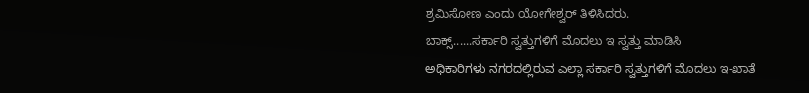ಶ್ರಮಿಸೋಣ ಎಂದು ಯೋಗೇಶ್ವರ್ ತಿಳಿಸಿದರು.
ಬಾಕ್ಸ್......ಸರ್ಕಾರಿ ಸ್ವತ್ತುಗಳಿಗೆ ಮೊದಲು ಇ ಸ್ವತ್ತು ಮಾಡಿಸಿ
ಅಧಿಕಾರಿಗಳು ನಗರದಲ್ಲಿರುವ ಎಲ್ಲಾ ಸರ್ಕಾರಿ ಸ್ವತ್ತುಗಳಿಗೆ ಮೊದಲು ಇ-ಖಾತೆ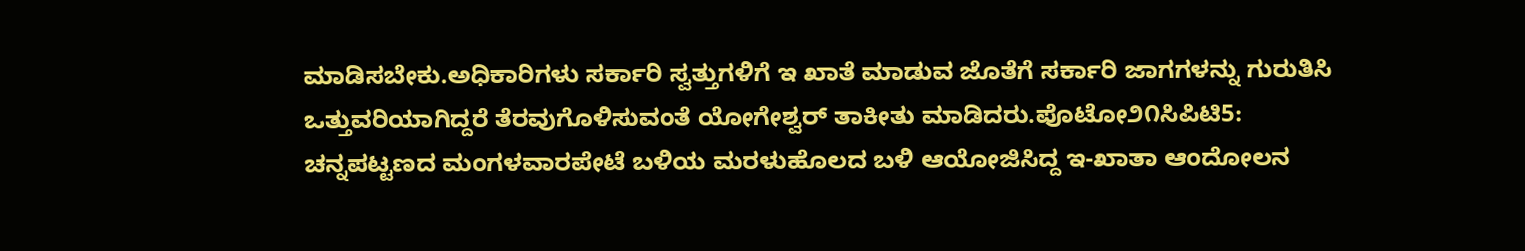ಮಾಡಿಸಬೇಕು.ಅಧಿಕಾರಿಗಳು ಸರ್ಕಾರಿ ಸ್ವತ್ತುಗಳಿಗೆ ಇ ಖಾತೆ ಮಾಡುವ ಜೊತೆಗೆ ಸರ್ಕಾರಿ ಜಾಗಗಳನ್ನು ಗುರುತಿಸಿ ಒತ್ತುವರಿಯಾಗಿದ್ದರೆ ತೆರವುಗೊಳಿಸುವಂತೆ ಯೋಗೇಶ್ವರ್ ತಾಕೀತು ಮಾಡಿದರು.ಪೊಟೋ೨೧ಸಿಪಿಟಿ5:
ಚನ್ನಪಟ್ಟಣದ ಮಂಗಳವಾರಪೇಟೆ ಬಳಿಯ ಮರಳುಹೊಲದ ಬಳಿ ಆಯೋಜಿಸಿದ್ದ ಇ-ಖಾತಾ ಆಂದೋಲನ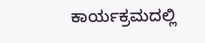ಕಾರ್ಯಕ್ರಮದಲ್ಲಿ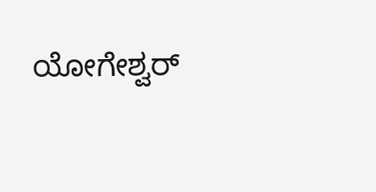ಯೋಗೇಶ್ವರ್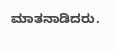ಮಾತನಾಡಿದರು.